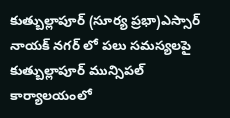కుత్బుల్లాపూర్ (సూర్య ప్రభా)ఎస్సార్ నాయక్ నగర్ లో పలు సమస్యలపై కుత్బుల్లాపూర్ మున్సిపల్ కార్యాలయంలో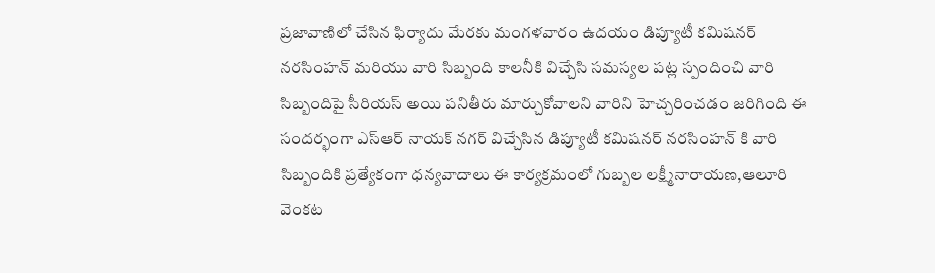ప్రజావాణిలో చేసిన ఫిర్యాదు మేరకు మంగళవారం ఉదయం డిప్యూటీ కమిషనర్ నరసింహన్ మరియు వారి సిబ్బంది కాలనీకి విచ్చేసి సమస్యల పట్ల స్పందించి వారి సిబ్బందిపై సీరియస్ అయి పనితీరు మార్చుకోవాలని వారిని హెచ్చరించడం జరిగింది ఈ సందర్భంగా ఎస్ఆర్ నాయక్ నగర్ విచ్చేసిన డిప్యూటీ కమిషనర్ నరసింహన్ కి వారి సిబ్బందికి ప్రత్యేకంగా ధన్యవాదాలు ఈ కార్యక్రమంలో గుబ్బల లక్ష్మీనారాయణ,ఆలూరి వెంకట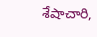శేషాచారి,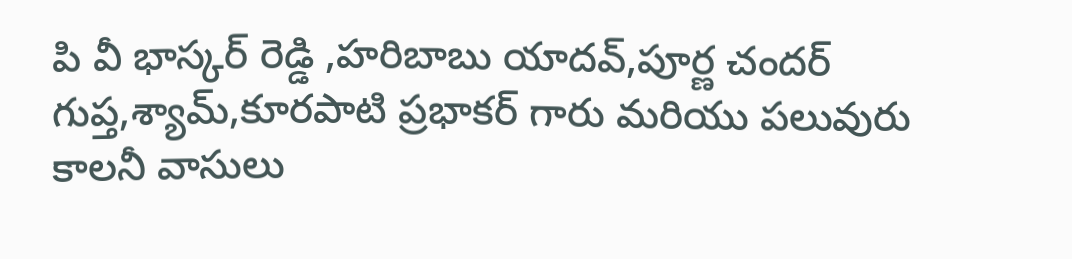పి వీ భాస్కర్ రెడ్డి ,హరిబాబు యాదవ్,పూర్ణ చందర్ గుప్త,శ్యామ్,కూరపాటి ప్రభాకర్ గారు మరియు పలువురు కాలనీ వాసులు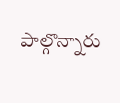పాల్గొన్నారు